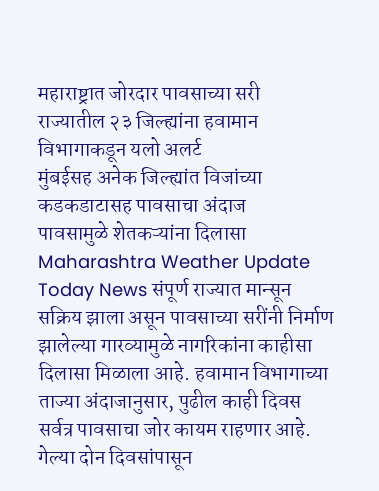महाराष्ट्रात जोरदार पावसाच्या सरी
राज्यातील २३ जिल्ह्यांना हवामान विभागाकडून यलो अलर्ट
मुंबईसह अनेक जिल्ह्यांत विजांच्या कडकडाटासह पावसाचा अंदाज
पावसामुळे शेतकऱ्यांना दिलासा
Maharashtra Weather Update Today News संपूर्ण राज्यात मान्सून सक्रिय झाला असून पावसाच्या सरींनी निर्माण झालेल्या गारव्यामुळे नागरिकांना काहीसा दिलासा मिळाला आहे. हवामान विभागाच्या ताज्या अंदाजानुसार, पुढील काही दिवस सर्वत्र पावसाचा जोर कायम राहणार आहे. गेल्या दोन दिवसांपासून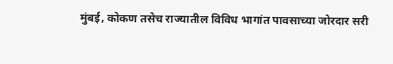मुंबई, कोकण तसेच राज्यातील विविध भागांत पावसाच्या जोरदार सरी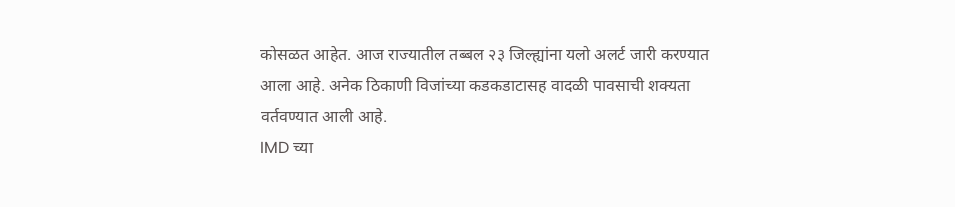कोसळत आहेत. आज राज्यातील तब्बल २३ जिल्ह्यांना यलो अलर्ट जारी करण्यात आला आहे. अनेक ठिकाणी विजांच्या कडकडाटासह वादळी पावसाची शक्यता वर्तवण्यात आली आहे.
IMD च्या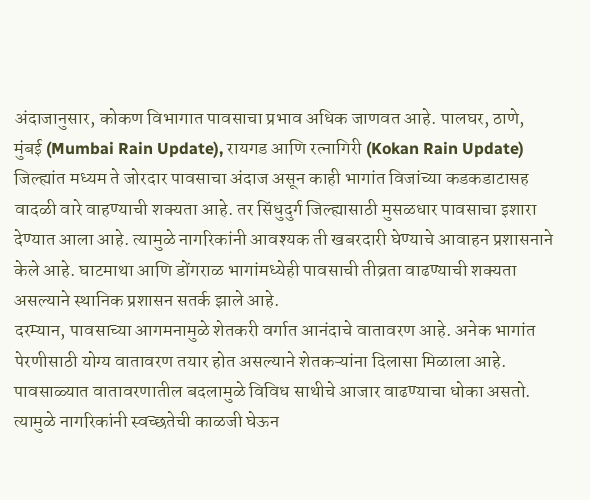अंदाजानुसार, कोकण विभागात पावसाचा प्रभाव अधिक जाणवत आहे. पालघर, ठाणे, मुंबई (Mumbai Rain Update), रायगड आणि रत्नागिरी (Kokan Rain Update) जिल्ह्यांत मध्यम ते जोरदार पावसाचा अंदाज असून काही भागांत विजांच्या कडकडाटासह वादळी वारे वाहण्याची शक्यता आहे. तर सिंधुदुर्ग जिल्ह्यासाठी मुसळधार पावसाचा इशारा देण्यात आला आहे. त्यामुळे नागरिकांनी आवश्यक ती खबरदारी घेण्याचे आवाहन प्रशासनाने केले आहे. घाटमाथा आणि डोंगराळ भागांमध्येही पावसाची तीव्रता वाढण्याची शक्यता असल्याने स्थानिक प्रशासन सतर्क झाले आहे.
दरम्यान, पावसाच्या आगमनामुळे शेतकरी वर्गात आनंदाचे वातावरण आहे. अनेक भागांत पेरणीसाठी योग्य वातावरण तयार होत असल्याने शेतकऱ्यांना दिलासा मिळाला आहे. पावसाळ्यात वातावरणातील बदलामुळे विविध साथीचे आजार वाढण्याचा धोका असतो.
त्यामुळे नागरिकांनी स्वच्छतेची काळजी घेऊन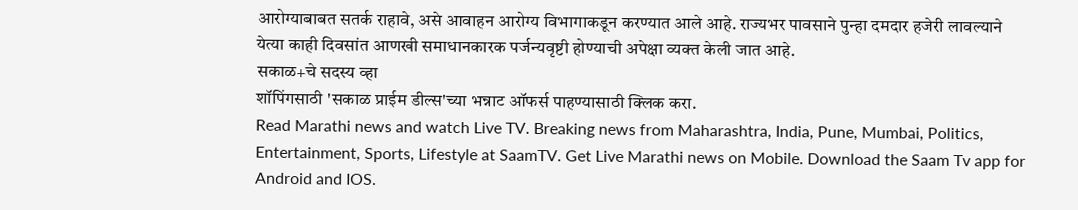आरोग्याबाबत सतर्क राहावे, असे आवाहन आरोग्य विभागाकडून करण्यात आले आहे. राज्यभर पावसाने पुन्हा दमदार हजेरी लावल्याने येत्या काही दिवसांत आणखी समाधानकारक पर्जन्यवृष्टी होण्याची अपेक्षा व्यक्त केली जात आहे.
सकाळ+चे सदस्य व्हा
शॉपिंगसाठी 'सकाळ प्राईम डील्स'च्या भन्नाट ऑफर्स पाहण्यासाठी क्लिक करा.
Read Marathi news and watch Live TV. Breaking news from Maharashtra, India, Pune, Mumbai, Politics, Entertainment, Sports, Lifestyle at SaamTV. Get Live Marathi news on Mobile. Download the Saam Tv app for Android and IOS.